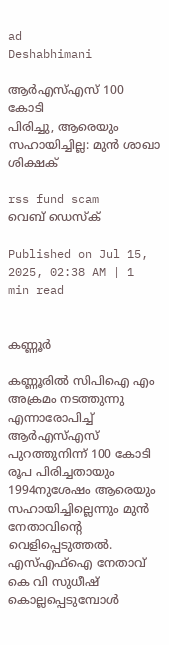ad
Deshabhimani

ആർഎസ്‌എസ്‌ 100 കോടി
പിരിച്ചു, ആരെയും സഹായിച്ചില്ല: മുൻ ശാഖാ ശിക്ഷക്‌

rss fund scam
വെബ് ഡെസ്ക്

Published on Jul 15, 2025, 02:38 AM | 1 min read


കണ്ണൂർ

കണ്ണൂരിൽ സിപിഐ എം അക്രമം നടത്തുന്നു എന്നാരോപിച്ച്‌ ആർഎസ്‌എസ്‌ പുറത്തുനിന്ന്‌ 100 കോടി രൂപ പിരിച്ചതായും 1994നുശേഷം ആരെയും സഹായിച്ചില്ലെന്നും മുൻ നേതാവിന്റെ വെളിപ്പെടുത്തൽ. എസ്‌എഫ്‌ഐ നേതാവ്‌ കെ വി സുധീഷ്‌ കൊല്ലപ്പെടുമ്പോൾ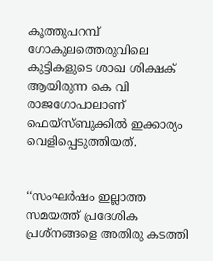കൂത്തുപറമ്പ് ഗോകുലത്തെരുവിലെ കുട്ടികളുടെ ശാഖ ശിക്ഷക്‌ ആയിരുന്ന കെ വി രാജഗോപാലാണ്‌ ഫെയ്‌സ്‌ബുക്കിൽ ഇക്കാര്യം വെളിപ്പെടുത്തിയത്‌.


‘‘സംഘർഷം ഇല്ലാത്ത സമയത്ത് പ്രദേശിക പ്രശ്നങ്ങളെ അതിരു കടത്തി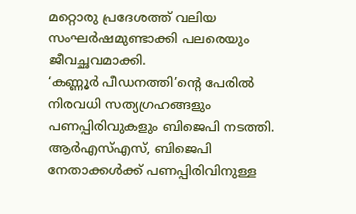മറ്റൊരു പ്രദേശത്ത് വലിയ സംഘർഷമുണ്ടാക്കി പലരെയും ജീവച്ഛവമാക്കി.
‘കണ്ണൂർ പീഡനത്തി’ന്റെ പേരിൽ നിരവധി സത്യഗ്രഹങ്ങളും പണപ്പിരിവുകളും ബിജെപി നടത്തി. ആർഎസ്എസ്, ബിജെപി നേതാക്കൾക്ക് പണപ്പിരിവിനുള്ള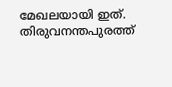മേഖലയായി ഇത്‌. തിരുവനന്തപുരത്ത്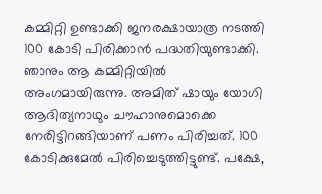കമ്മിറ്റി ഉണ്ടാക്കി ജനരക്ഷായാത്ര നടത്തി 100 കോടി പിരിക്കാൻ പദ്ധതിയുണ്ടാക്കി. ഞാനും ആ കമ്മിറ്റിയിൽ അംഗമായിരുന്നു. അമിത് ഷായും യോഗി ആദിത്യനാഥും ചൗഹാനുമൊക്കെ നേരിട്ടിറങ്ങിയാണ്‌ പണം പിരിച്ചത്‌. 100 കോടിക്കുമേൽ പിരിച്ചെടുത്തിട്ടുണ്ട്. പക്ഷേ,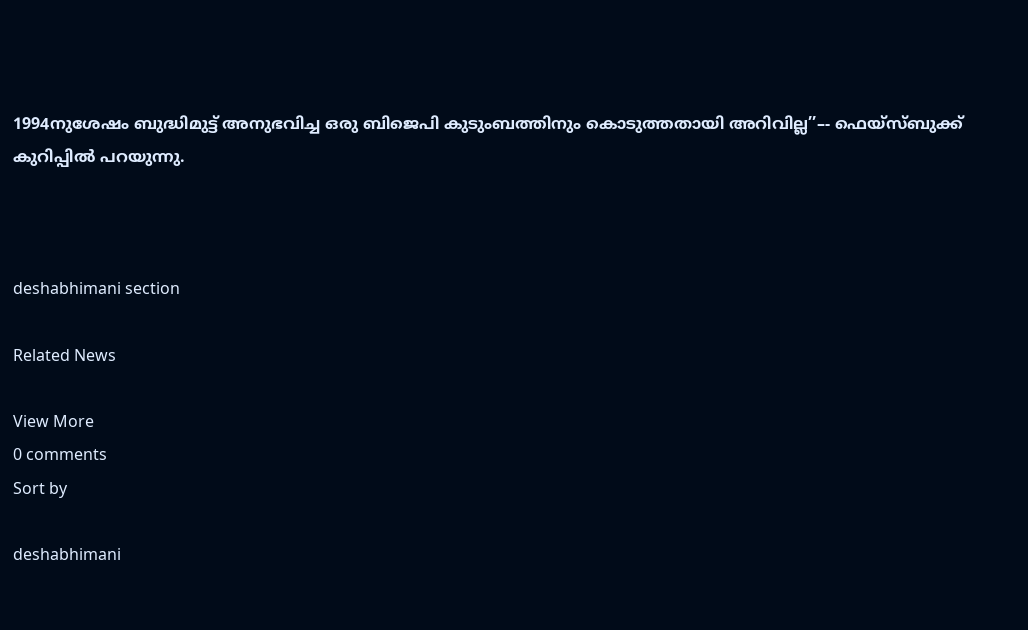1994നുശേഷം ബുദ്ധിമുട്ട് അനുഭവിച്ച ഒരു ബിജെപി കുടുംബത്തിനും കൊടുത്തതായി അറിവില്ല’’–- ഫെയ്‌സ്‌ബുക്ക്‌ കുറിപ്പിൽ പറയുന്നു.



deshabhimani section

Related News

View More
0 comments
Sort by

deshabhimani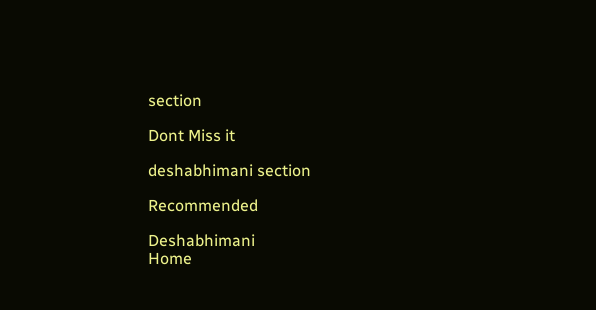section

Dont Miss it

deshabhimani section

Recommended

Deshabhimani
Home